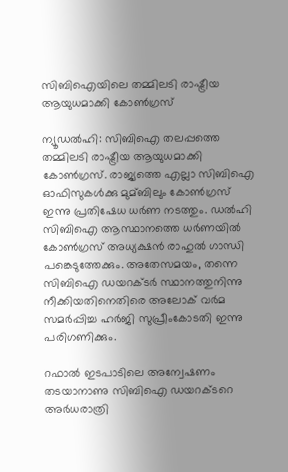സിബിഐയിലെ തമ്മിലടി രാഷ്ട്രീയ ആയുധമാക്കി കോണ്‍ഗ്രസ്

ന്യൂഡല്‍ഹി: സിബിഐ തലപ്പത്തെ തമ്മിലടി രാഷ്ട്രീയ ആയുധമാക്കി കോണ്‍ഗ്രസ്. രാജ്യത്തെ എല്ലാ സിബിഐ ഓഫിസുകള്‍ക്കു മുമ്ബിലും കോണ്‍ഗ്രസ് ഇന്നു പ്രതിഷേധ ധര്‍ണ നടത്തും. ഡല്‍ഹി സിബിഐ ആസ്ഥാനത്തെ ധര്‍ണയില്‍ കോണ്‍ഗ്രസ് അധ്യക്ഷന്‍ രാഹുല്‍ ഗാന്ധി പങ്കെടുത്തേക്കും. അതേസമയം, തന്നെ സിബിഐ ഡയറക്ടര്‍ സ്ഥാനത്തുനിന്നു നീക്കിയതിനെതിരെ അലോക് വര്‍മ സമര്‍പ്പിച്ച ഹര്‍ജി സുപ്രീംകോടതി ഇന്നു പരിഗണിക്കും.

റഫാല്‍ ഇടപാടിലെ അന്വേഷണം തടയാനാണു സിബിഐ ഡയറക്ടറെ അര്‍ധരാത്രി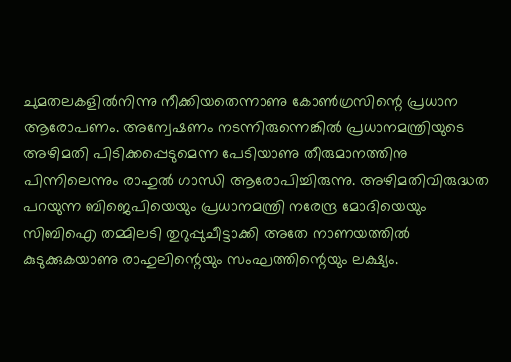ചുമതലകളില്‍നിന്നു നീക്കിയതെന്നാണു കോണ്‍ഗ്രസിന്റെ പ്രധാന ആരോപണം. അന്വേഷണം നടന്നിരുന്നെങ്കില്‍ പ്രധാനമന്ത്രിയുടെ അഴിമതി പിടിക്കപ്പെടുമെന്ന പേടിയാണു തീരുമാനത്തിനു പിന്നിലെന്നും രാഹുല്‍ ഗാന്ധി ആരോപിച്ചിരുന്നു. അഴിമതിവിരുദ്ധത പറയുന്ന ബിജെപിയെയും പ്രധാനമന്ത്രി നരേന്ദ്ര മോദിയെയും സിബിഐ തമ്മിലടി തുറുപ്പുചീട്ടാക്കി അതേ നാണയത്തില്‍ കുടുക്കുകയാണു രാഹുലിന്റെയും സംഘത്തിന്റെയും ലക്ഷ്യം.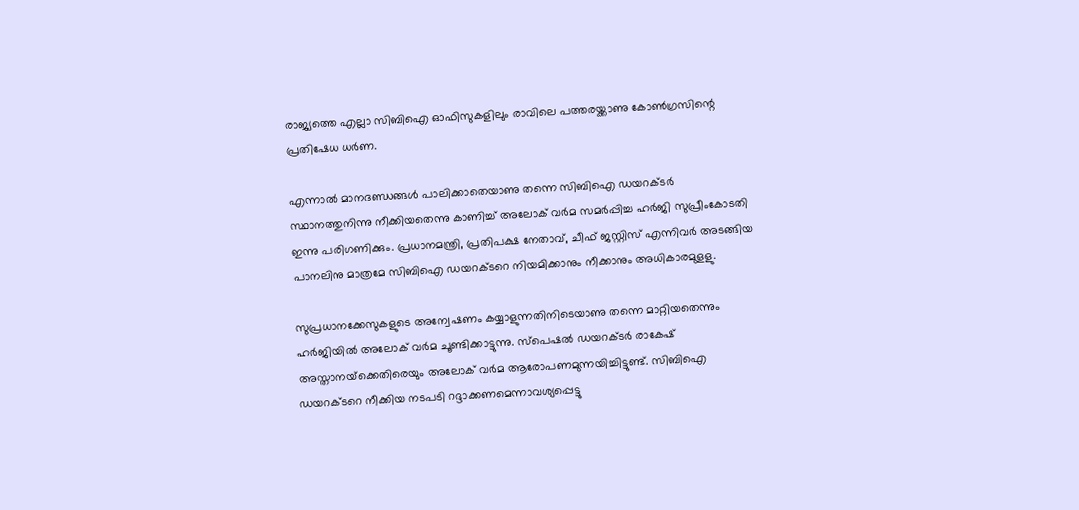രാജ്യത്തെ എല്ലാ സിബിഐ ഓഫിസുകളിലും രാവിലെ പത്തരയ്ക്കാണു കോണ്‍ഗ്രസിന്റെ പ്രതിഷേധ ധര്‍ണ.

എന്നാല്‍ മാനദണ്ഡങ്ങള്‍ പാലിക്കാതെയാണു തന്നെ സിബിഐ ഡയറക്ടര്‍ സ്ഥാനത്തുനിന്നു നീക്കിയതെന്നു കാണിച്ച്‌ അലോക് വര്‍മ സമര്‍പ്പിച്ച ഹര്‍ജി സുപ്രീംകോടതി ഇന്നു പരിഗണിക്കും. പ്രധാനമന്ത്രി, പ്രതിപക്ഷ നേതാവ്, ചീഫ് ജസ്റ്റിസ് എന്നിവര്‍ അടങ്ങിയ പാനലിനു മാത്രമേ സിബിഐ ഡയറക്ടറെ നിയമിക്കാനും നീക്കാനും അധികാരമുളളു.

സുപ്രധാനക്കേസുകളുടെ അന്വേഷണം കയ്യാളുന്നതിനിടെയാണു തന്നെ മാറ്റിയതെന്നും ഹര്‍ജിയില്‍ അലോക് വര്‍മ ചൂണ്ടിക്കാട്ടുന്നു. സ്‌പെഷല്‍ ഡയറക്ടര്‍ രാകേഷ് അസ്താനയ്‌ക്കെതിരെയും അലോക് വര്‍മ ആരോപണമുന്നയിച്ചിട്ടുണ്ട്. സിബിഐ ഡയറക്ടറെ നീക്കിയ നടപടി റദ്ദാക്കണമെന്നാവശ്യപ്പെട്ടു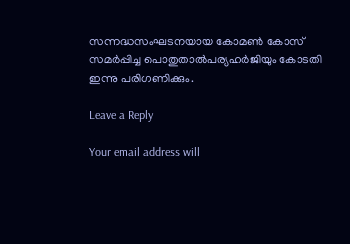സന്നദ്ധസംഘടനയായ കോമണ്‍ കോസ് സമര്‍പ്പിച്ച പൊതുതാല്‍പര്യഹര്‍ജിയും കോടതി ഇന്നു പരിഗണിക്കും.

Leave a Reply

Your email address will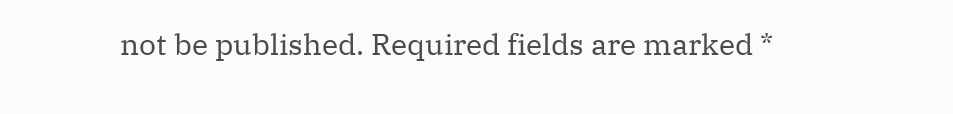not be published. Required fields are marked *